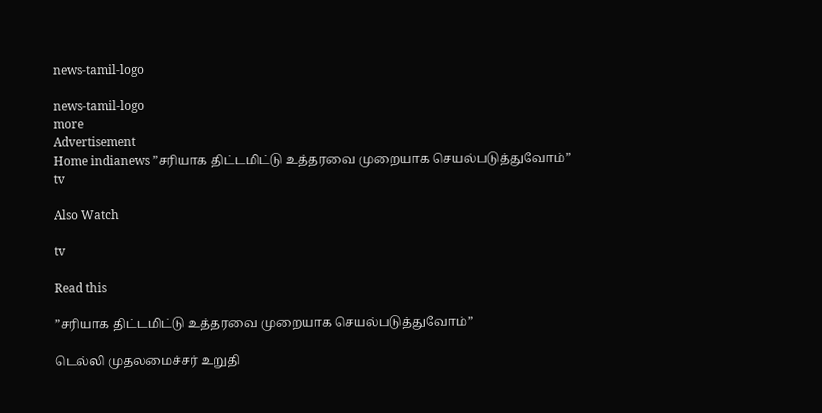news-tamil-logo

news-tamil-logo
more
Advertisement
Home indianews ”சரியாக திட்டமிட்டு உத்தரவை முறையாக செயல்படுத்துவோம்”
tv

Also Watch

tv

Read this

”சரியாக திட்டமிட்டு உத்தரவை முறையாக செயல்படுத்துவோம்”

டெல்லி முதலமைச்சர் உறுதி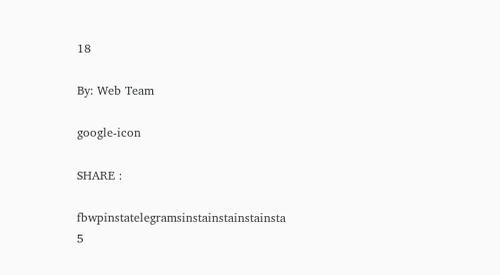18

By: Web Team

google-icon

SHARE :

fbwpinstatelegramsinstainstainstainsta
5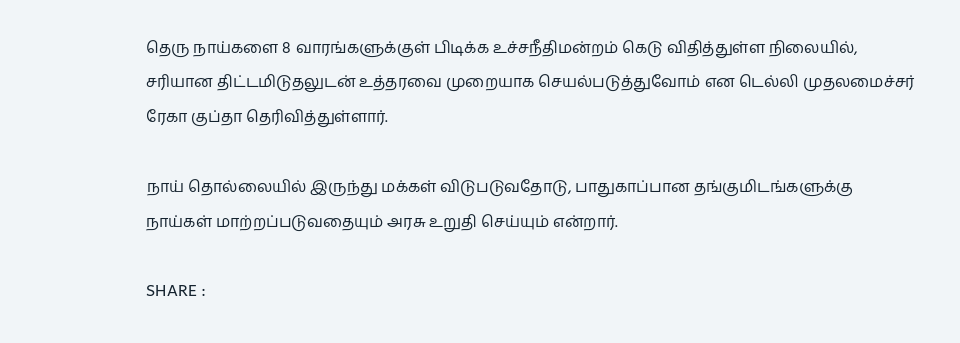தெரு நாய்களை 8 வாரங்களுக்குள் பிடிக்க உச்சநீதிமன்றம் கெடு விதித்துள்ள நிலையில், சரியான திட்டமிடுதலுடன் உத்தரவை முறையாக செயல்படுத்துவோம் என டெல்லி முதலமைச்சர் ரேகா குப்தா தெரிவித்துள்ளார்.

நாய் தொல்லையில் இருந்து மக்கள் விடுபடுவதோடு, பாதுகாப்பான தங்குமிடங்களுக்கு நாய்கள் மாற்றப்படுவதையும் அரசு உறுதி செய்யும் என்றார்.

SHARE :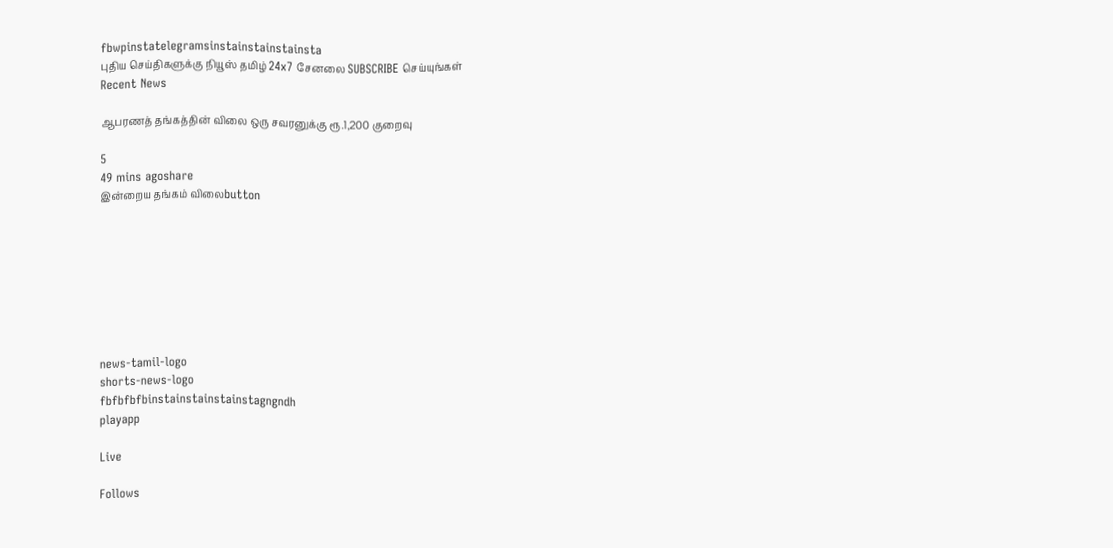fbwpinstatelegramsinstainstainstainsta
புதிய செய்திகளுக்கு நியூஸ் தமிழ் 24x7 சேனலை SUBSCRIBE செய்யுங்கள்
Recent News

ஆபரணத் தங்கத்தின் விலை ஒரு சவரனுக்கு ரூ.1,200 குறைவு

5
49 mins agoshare
இன்றைய தங்கம் விலைbutton








news-tamil-logo
shorts-news-logo
fbfbfbfbinstainstainstainstagngndh
playapp

Live

Follows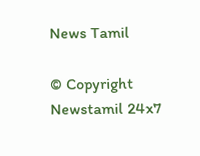News Tamil

© Copyright Newstamil 24x7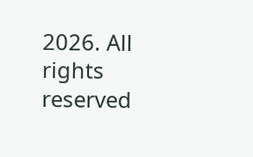2026. All rights reserved